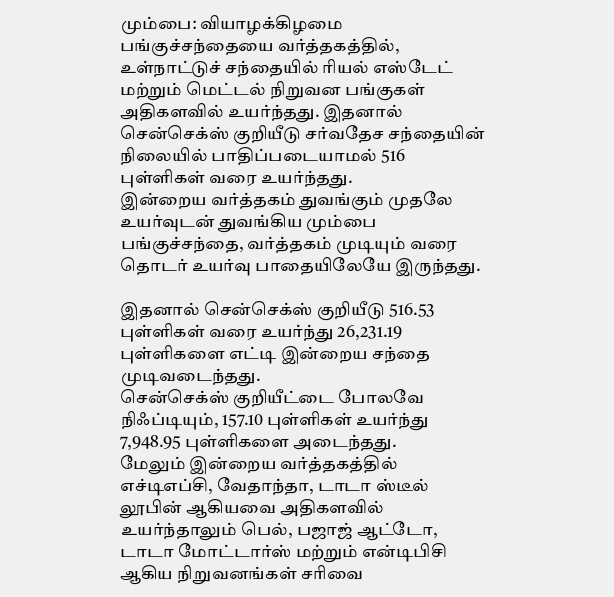மும்பை: வியாழக்கிழமை பங்குச்சந்தையை வர்த்தகத்தில், உள்நாட்டுச் சந்தையில் ரியல் எஸ்டேட் மற்றும் மெட்டல் நிறுவன பங்குகள் அதிகளவில் உயர்ந்தது. இதனால் சென்செக்ஸ் குறியீடு சர்வதேச சந்தையின் நிலையில் பாதிப்படையாமல் 516 புள்ளிகள் வரை உயர்ந்தது.
இன்றைய வர்த்தகம் துவங்கும் முதலே உயர்வுடன் துவங்கிய மும்பை பங்குச்சந்தை, வர்த்தகம் முடியும் வரை தொடர் உயர்வு பாதையிலேயே இருந்தது.

இதனால் சென்செக்ஸ் குறியீடு 516.53 புள்ளிகள் வரை உயர்ந்து 26,231.19 புள்ளிகளை எட்டி இன்றைய சந்தை முடிவடைந்தது.
சென்செக்ஸ் குறியீட்டை போலவே நிஃப்டியும், 157.10 புள்ளிகள் உயர்ந்து 7,948.95 புள்ளிகளை அடைந்தது.
மேலும் இன்றைய வர்த்தகத்தில் எச்டிஎப்சி, வேதாந்தா, டாடா ஸ்டீல் லூபின் ஆகியவை அதிகளவில் உயர்ந்தாலும் பெல், பஜாஜ் ஆட்டோ, டாடா மோட்டார்ஸ் மற்றும் என்டிபிசி ஆகிய நிறுவனங்கள் சரிவை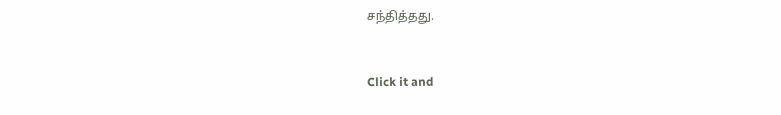சந்தித்தது.


Click it and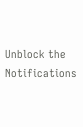Unblock the Notifications